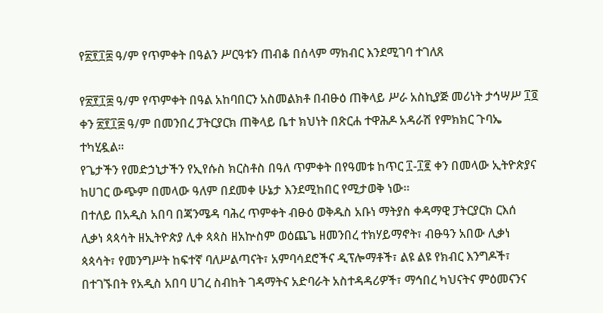የ፳፻፲፰ ዓ/ም የጥምቀት በዓልን ሥርዓቱን ጠብቆ በሰላም ማክብር እንደሚገባ ተገለጸ

የ፳፻፲፰ ዓ/ም የጥምቀት በዓል አከባበርን አስመልክቶ በብፁዕ ጠቅላይ ሥራ አስኪያጅ መሪነት ታኅሣሥ ፲፬ ቀን ፳፻፲፰ ዓ/ም በመንበረ ፓትርያርክ ጠቅላይ ቤተ ክህነት በጽርሐ ተዋሕዶ አዳራሽ የምክክር ጉባኤ ተካሂዷል።
የጌታችን የመድኃኒታችን የኢየሱስ ክርስቶስ በዓለ ጥምቀት በየዓመቱ ከጥር ፲-፲፪ ቀን በመላው ኢትዮጵያና ከሀገር ውጭም በመላው ዓለም በደመቀ ሁኔታ እንደሚከበር የሚታወቅ ነው።
በተለይ በአዲስ አበባ በጃንሜዳ ባሕረ ጥምቀት ብፁዕ ወቅዱስ አቡነ ማትያስ ቀዳማዊ ፓትርያርክ ርእሰ ሊቃነ ጳጳሳት ዘኢትዮጵያ ሊቀ ጳጳስ ዘአኵስም ወዕጨጌ ዘመንበረ ተክሃይማኖት፣ ብፁዓን አበው ሊቃነ ጳጳሳት፣ የመንግሥት ከፍተኛ ባለሥልጣናት፣ አምባሳደሮችና ዲፕሎማቶች፣ ልዩ ልዩ የክብር እንግዶች፣ በተገኙበት የአዲስ አበባ ሀገረ ስብከት ገዳማትና አድባራት አስተዳዳሪዎች፣ ማኅበረ ካህናትና ምዕመናንና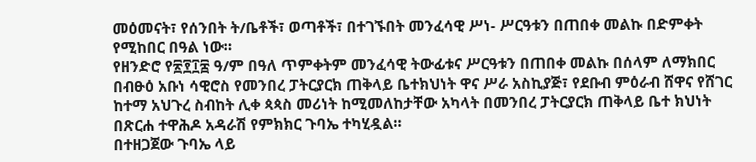መዕመናት፣ የሰንበት ት/ቤቶች፣ ወጣቶች፣ በተገኙበት መንፈሳዊ ሥነ- ሥርዓቱን በጠበቀ መልኩ በድምቀት የሚከበር በዓል ነው።
የዘንድሮ የ፳፻፲፰ ዓ/ም በዓለ ጥምቀትም መንፈሳዊ ትውፊቱና ሥርዓቱን በጠበቀ መልኩ በሰላም ለማክበር በብፁዕ አቡነ ሳዊሮስ የመንበረ ፓትርያርክ ጠቅላይ ቤተክህነት ዋና ሥራ አስኪያጅ፣ የደቡብ ምዕራብ ሸዋና የሸገር ከተማ አህጉረ ስብከት ሊቀ ጳጳስ መሪነት ከሚመለከታቸው አካላት በመንበረ ፓትርያርክ ጠቅላይ ቤተ ክህነት በጽርሐ ተዋሕዶ አዳራሽ የምክክር ጉባኤ ተካሂዷል።
በተዘጋጀው ጉባኤ ላይ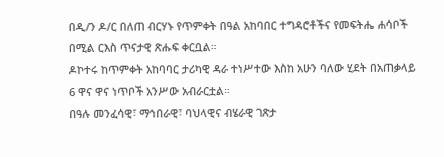በዲ/ን ዶ/ር በለጠ ብርሃኑ የጥምቀት በዓል አከባበር ተግዳሮቶችና የመፍትሔ ሐሳቦች በሚል ርእስ ጥናታዊ ጽሑፍ ቀርቧል።
ዶኮተሩ ከጥምቀት አከባባር ታሪካዊ ዳራ ተነሥተው እስከ አሁን ባለው ሂደት በአጠቃላይ 6 ዋና ዋና ነጥቦች አንሥው አብራርቷል።
በዓሉ መንፈሳዊ፣ ማኅበራዊ፣ ባህላዊና ብሄራዊ ገጽታ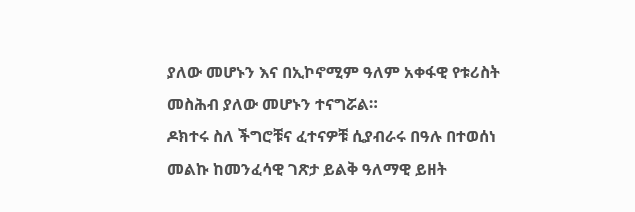ያለው መሆኑን እና በኢኮኖሚም ዓለም አቀፋዊ የቱሪስት መስሕብ ያለው መሆኑን ተናግሯል።
ዶክተሩ ስለ ችግሮቹና ፈተናዎቹ ሲያብራሩ በዓሉ በተወሰነ መልኩ ከመንፈሳዊ ገጽታ ይልቅ ዓለማዊ ይዘት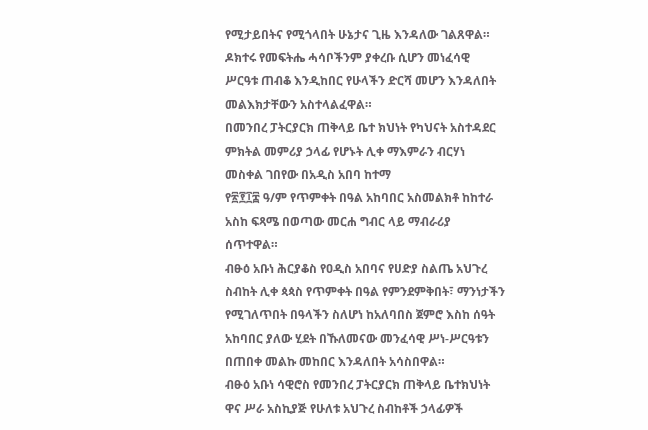የሚታይበትና የሚጎላበት ሁኔታና ጊዜ እንዳለው ገልጸዋል።
ዶክተሩ የመፍትሔ ሓሳቦችንም ያቀረቡ ሲሆን መነፈሳዊ ሥርዓቱ ጠብቆ እንዲከበር የሁላችን ድርሻ መሆን እንዳለበት መልእክታቸውን አስተላልፈዋል።
በመንበረ ፓትርያርክ ጠቅላይ ቤተ ክህነት የካህናት አስተዳደር ምክትል መምሪያ ኃላፊ የሆኑት ሊቀ ማእምራን ብርሃነ መስቀል ገበየው በአዲስ አበባ ከተማ
የ፳፻፲፰ ዓ/ም የጥምቀት በዓል አከባበር አስመልክቶ ከከተራ አስከ ፍጻሜ በወጣው መርሐ ግብር ላይ ማብራሪያ ሰጥተዋል።
ብፁዕ አቡነ ሕርያቆስ የዐዲስ አበባና የሀድያ ስልጤ አህጉረ ስብከት ሊቀ ጳጳስ የጥምቀት በዓል የምንደምቅበት፣ ማንነታችን የሚገለጥበት በዓላችን ስለሆነ ከአለባበስ ጀምሮ እስከ ሰዓት አከባበር ያለው ሂደት በኹለመናው መንፈሳዊ ሥነ-ሥርዓቱን በጠበቀ መልኩ መከበር እንዳለበት አሳስበዋል።
ብፁዕ አቡነ ሳዊሮስ የመንበረ ፓትርያርክ ጠቅላይ ቤተክህነት ዋና ሥራ አስኪያጅ የሁለቱ አህጉረ ስብከቶች ኃላፊዎች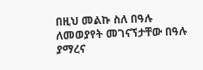በዚህ መልኩ ስለ በዓሉ ለመወያየት መገናኘታቸው በዓሉ ያማረና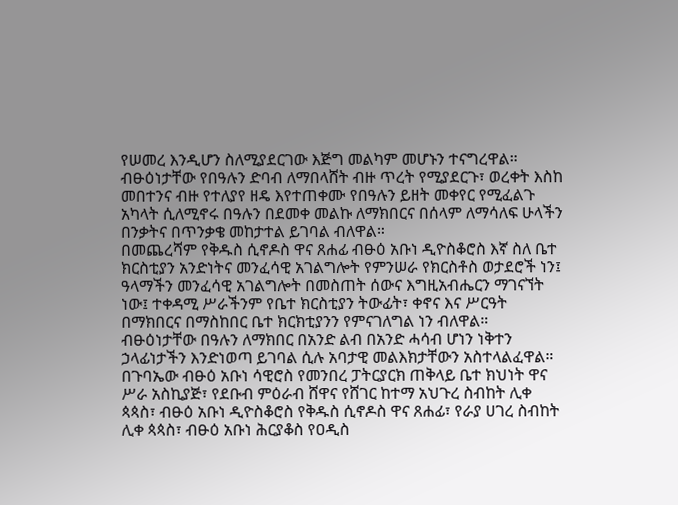የሠመረ እንዲሆን ስለሚያደርገው እጅግ መልካም መሆኑን ተናግረዋል።
ብፁዕነታቸው የበዓሉን ድባብ ለማበላሸት ብዙ ጥረት የሚያደርጉ፣ ወረቀት እስከ መበተንና ብዙ የተለያየ ዘዴ እየተጠቀሙ የበዓሉን ይዘት መቀየር የሚፈልጉ አካላት ሲለሚኖሩ በዓሉን በደመቀ መልኩ ለማክበርና በሰላም ለማሳለፍ ሁላችን በንቃትና በጥንቃቄ መከታተል ይገባል ብለዋል።
በመጨረሻም የቅዱስ ሲኖዶስ ዋና ጸሐፊ ብፁዕ አቡነ ዲዮስቆሮስ እኛ ስለ ቤተ ክርስቲያን አንድነትና መንፈሳዊ አገልግሎት የምንሠራ የክርስቶስ ወታደሮች ነን፤
ዓላማችን መንፈሳዊ አገልግሎት በመስጠት ሰውና እግዚአብሔርን ማገናኘት ነው፤ ተቀዳሚ ሥራችንም የቤተ ክርስቲያን ትውፊት፣ ቀኖና እና ሥርዓት በማክበርና በማስከበር ቤተ ክርክቲያንን የምናገለግል ነን ብለዋል።
ብፁዕነታቸው በዓሉን ለማክበር በአንድ ልብ በአንድ ሓሳብ ሆነን ነቅተን ኃላፊነታችን እንድነወጣ ይገባል ሲሉ አባታዊ መልእክታቸውን አስተላልፈዋል።
በጉባኤው ብፁዕ አቡነ ሳዊሮስ የመንበረ ፓትርያርክ ጠቅላይ ቤተ ክህነት ዋና ሥራ አስኪያጅ፣ የደቡብ ምዕራብ ሸዋና የሸገር ከተማ አህጉረ ስብከት ሊቀ ጳጳስ፣ ብፁዕ አቡነ ዲዮስቆሮስ የቅዱስ ሲኖዶስ ዋና ጸሐፊ፣ የራያ ሀገረ ስብከት ሊቀ ጳጳስ፣ ብፁዕ አቡነ ሕርያቆስ የዐዲስ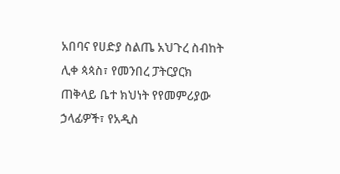አበባና የሀድያ ስልጤ አህጉረ ስብከት ሊቀ ጳጳስ፣ የመንበረ ፓትርያርክ ጠቅላይ ቤተ ክህነት የየመምሪያው ኃላፊዎች፣ የአዲስ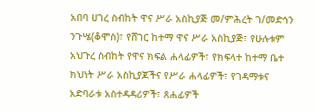አበባ ሀገረ ስብከት ዋና ሥራ አስኪያጅ መ/ምሕረት ገ/መድኅን ንጉሤ(ቆሞስ)፣ የሸገር ከተማ ዋና ሥራ አስኪያጅ፣ የሁሉቱም አህጉረ ስብከት የዋና ክፍል ሐላፊዎች፣ የክፍላተ ከተማ ቤተ ክህነት ሥራ አስኪያጆችና የሥራ ሐላፊዎች፣ የገዳማቱና አድባራቱ አስተዳዳሪዎች፣ ጸሐፊዎች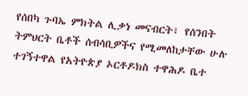የሰበካ ጉባኤ ምክትል ሊቃነ መናብርት፣ የሰንበት ትምህርት ቤቶች ሰብሳቢዎችና የሚመለከታቸው ሁሉ ተገኝተዋል የአትዮጵያ ኦርቶዶክስ ተዋሕዶ ቤተ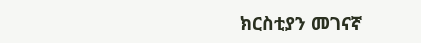ክርስቲያን መገናኛ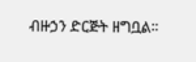ብዙኃን ድርጅት ዘግቧል።